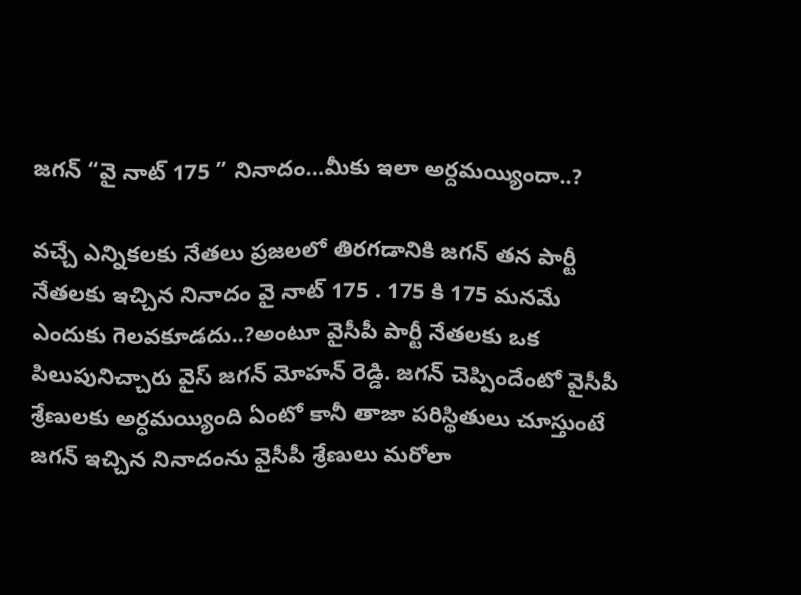జగన్ “వై నాట్ 175 ” నినాదం…మీకు ఇలా అర్దమయ్యిందా..?

వచ్చే ఎన్నికలకు నేతలు ప్రజలలో తిరగడానికి జగన్ తన పార్టీ నేతలకు ఇచ్చిన నినాదం వై నాట్ 175 . 175 కి 175 మనమే ఎందుకు గెలవకూడదు..?అంటూ వైసీపీ పార్టీ నేతలకు ఒక పిలుపునిచ్చారు వైస్ జగన్ మోహన్ రెడ్డి. జగన్ చెప్పిందేంటో వైసీపీ శ్రేణులకు అర్ధమయ్యింది ఏంటో కానీ తాజా పరిస్థితులు చూస్తుంటే జగన్ ఇచ్చిన నినాదంను వైసీపీ శ్రేణులు మరోలా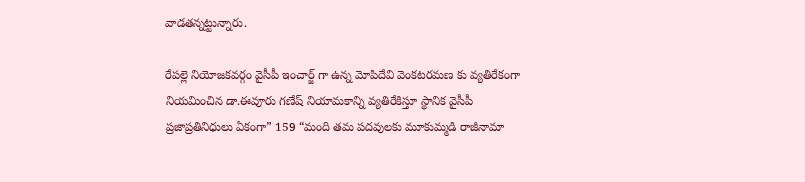వాడతన్నట్టున్నారు.

రేపల్లె నియోజకవర్గం వైసీపీ ఇంచార్జ్ గా ఉన్న మోపిదేవి వెంకటరమణ కు వ్యతిరేకంగా నియమించిన డా.ఈవూరు గణేష్ నియామకాన్ని వ్యతిరేకిస్తూ స్థానిక వైసీపీ ప్రజాప్రతినిధులు ఏకంగా” 159 “మంది తమ పదవులకు మూకుమ్మడి రాజీనామా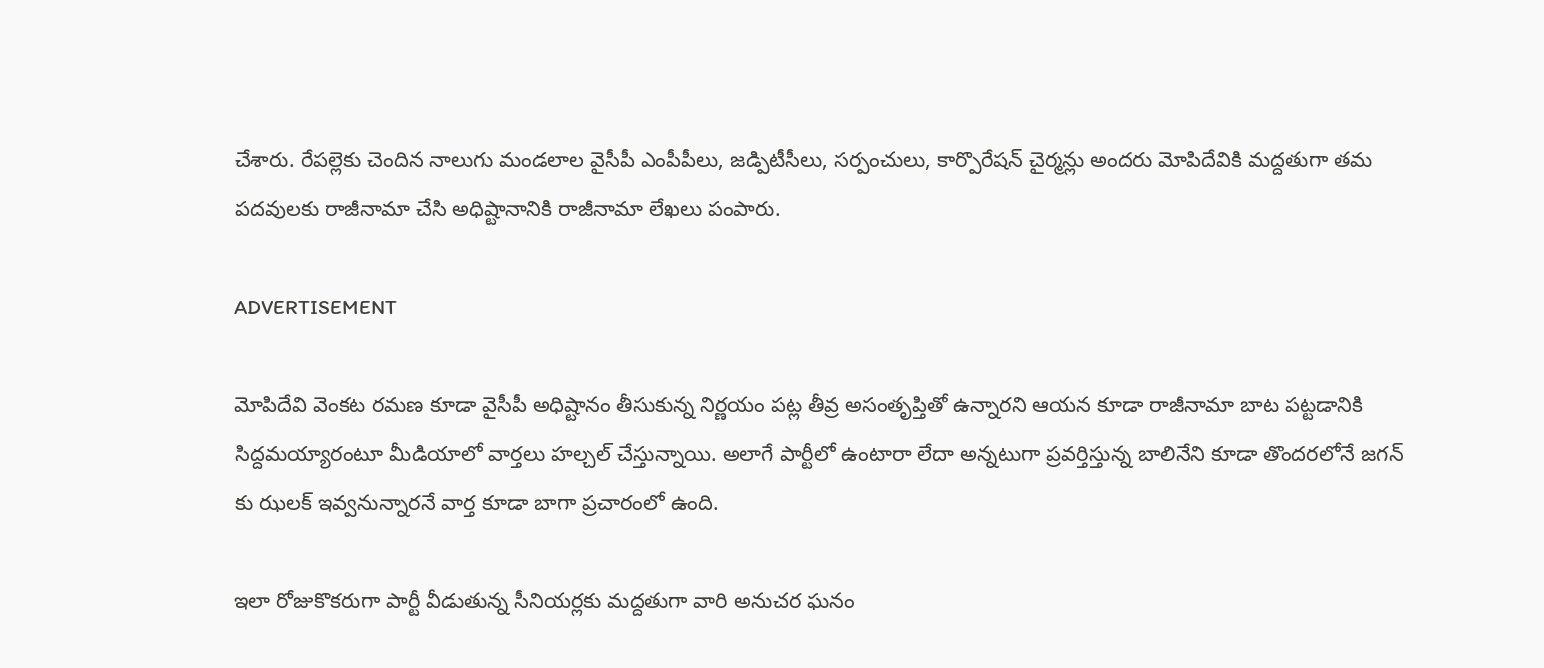చేశారు. రేపల్లెకు చెందిన నాలుగు మండలాల వైసీపీ ఎంపీపీలు, జడ్పిటీసీలు, సర్పంచులు, కార్పొరేషన్ చైర్మన్లు అందరు మోపిదేవికి మద్దతుగా తమ పదవులకు రాజీనామా చేసి అధిష్టానానికి రాజీనామా లేఖలు పంపారు.

ADVERTISEMENT

మోపిదేవి వెంకట రమణ కూడా వైసీపీ అధిష్టానం తీసుకున్న నిర్ణయం పట్ల తీవ్ర అసంతృప్తితో ఉన్నారని ఆయన కూడా రాజీనామా బాట పట్టడానికి సిద్దమయ్యారంటూ మీడియాలో వార్తలు హల్చల్ చేస్తున్నాయి. అలాగే పార్టీలో ఉంటారా లేదా అన్నటుగా ప్రవర్తిస్తున్న బాలినేని కూడా తొందరలోనే జగన్ కు ఝలక్ ఇవ్వనున్నారనే వార్త కూడా బాగా ప్రచారంలో ఉంది.

ఇలా రోజుకొకరుగా పార్టీ వీడుతున్న సీనియర్లకు మద్దతుగా వారి అనుచర ఘనం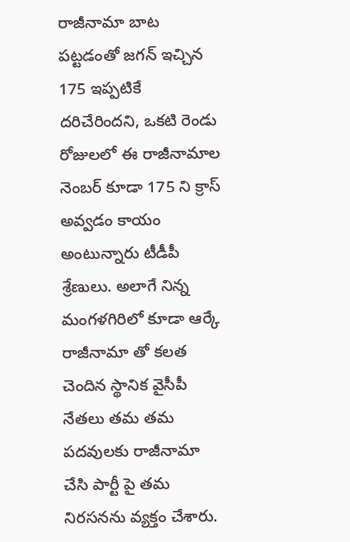రాజీనామా బాట పట్టడంతో జగన్ ఇచ్చిన 175 ఇప్పటికే దరిచేరిందని, ఒకటి రెండు రోజులలో ఈ రాజీనామాల నెంబర్ కూడా 175 ని క్రాస్ అవ్వడం కాయం అంటున్నారు టీడీపీ శ్రేణులు. అలాగే నిన్న మంగళగిరిలో కూడా ఆర్కే రాజీనామా తో కలత చెందిన స్థానిక వైసీపీ నేతలు తమ తమ పదవులకు రాజీనామా చేసి పార్టీ పై తమ నిరసనను వ్యక్తం చేశారు.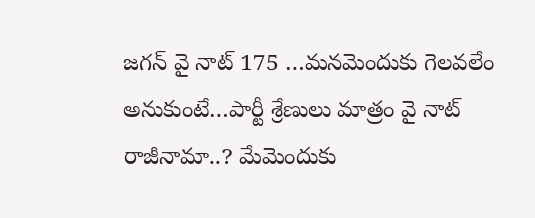జగన్ వై నాట్ 175 …మనమెందుకు గెలవలేం అనుకుంటే…పార్టీ శ్రేణులు మాత్రం వై నాట్ రాజీనామా..? మేమెందుకు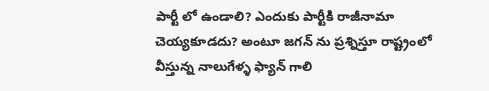పార్టీ లో ఉండాలి? ఎందుకు పార్టీకి రాజీనామా చెయ్యకూడదు? అంటూ జగన్ ను ప్రశ్నిస్తూ రాష్ట్రంలో వీస్తున్న నాలుగేళ్ళ ఫ్యాన్ గాలి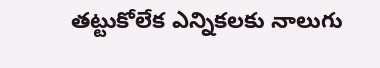తట్టుకోలేక ఎన్నికలకు నాలుగు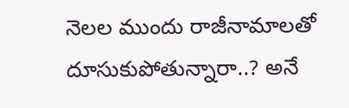నెలల ముందు రాజీనామాలతో దూసుకుపోతున్నారా..? అనే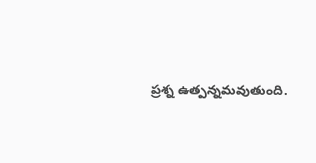ప్రశ్న ఉత్పన్నమవుతుంది.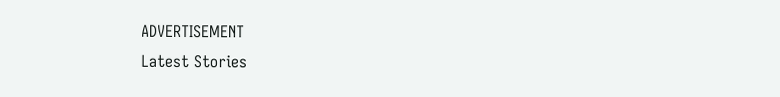ADVERTISEMENT
Latest Stories